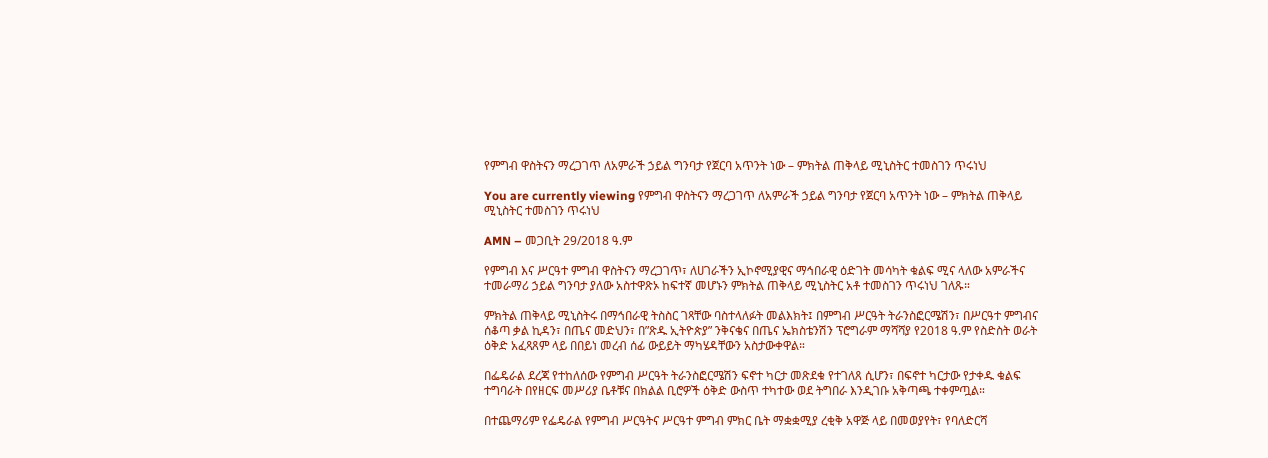የምግብ ዋስትናን ማረጋገጥ ለአምራች ኃይል ግንባታ የጀርባ አጥንት ነው – ምክትል ጠቅላይ ሚኒስትር ተመስገን ጥሩነህ

You are currently viewing የምግብ ዋስትናን ማረጋገጥ ለአምራች ኃይል ግንባታ የጀርባ አጥንት ነው – ምክትል ጠቅላይ ሚኒስትር ተመስገን ጥሩነህ

AMN – መጋቢት 29/2018 ዓ.ም

የምግብ እና ሥርዓተ ምግብ ዋስትናን ማረጋገጥ፣ ለሀገራችን ኢኮኖሚያዊና ማኅበራዊ ዕድገት መሳካት ቁልፍ ሚና ላለው አምራችና ተመራማሪ ኃይል ግንባታ ያለው አስተዋጽኦ ከፍተኛ መሆኑን ምክትል ጠቅላይ ሚኒስትር አቶ ተመስገን ጥሩነህ ገለጹ።

ምክትል ጠቅላይ ሚኒስትሩ በማኅበራዊ ትስስር ገጻቸው ባስተላለፉት መልእክት፤ በምግብ ሥርዓት ትራንስፎርሜሽን፣ በሥርዓተ ምግብና ሰቆጣ ቃል ኪዳን፣ በጤና መድህን፣ በ”ጽዱ ኢትዮጵያ” ንቅናቄና በጤና ኤክስቴንሽን ፕሮግራም ማሻሻያ የ2018 ዓ.ም የስድስት ወራት ዕቅድ አፈጻጸም ላይ በበይነ መረብ ሰፊ ውይይት ማካሄዳቸውን አስታውቀዋል።

በፌዴራል ደረጃ የተከለሰው የምግብ ሥርዓት ትራንስፎርሜሽን ፍኖተ ካርታ መጽደቁ የተገለጸ ሲሆን፣ በፍኖተ ካርታው የታቀዱ ቁልፍ ተግባራት በየዘርፍ መሥሪያ ቤቶቹና በክልል ቢሮዎች ዕቅድ ውስጥ ተካተው ወደ ትግበራ እንዲገቡ አቅጣጫ ተቀምጧል።

በተጨማሪም የፌዴራል የምግብ ሥርዓትና ሥርዓተ ምግብ ምክር ቤት ማቋቋሚያ ረቂቅ አዋጅ ላይ በመወያየት፣ የባለድርሻ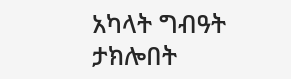አካላት ግብዓት ታክሎበት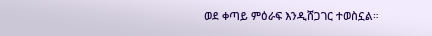ወደ ቀጣይ ምዕራፍ እንዲሸጋገር ተወስኗል።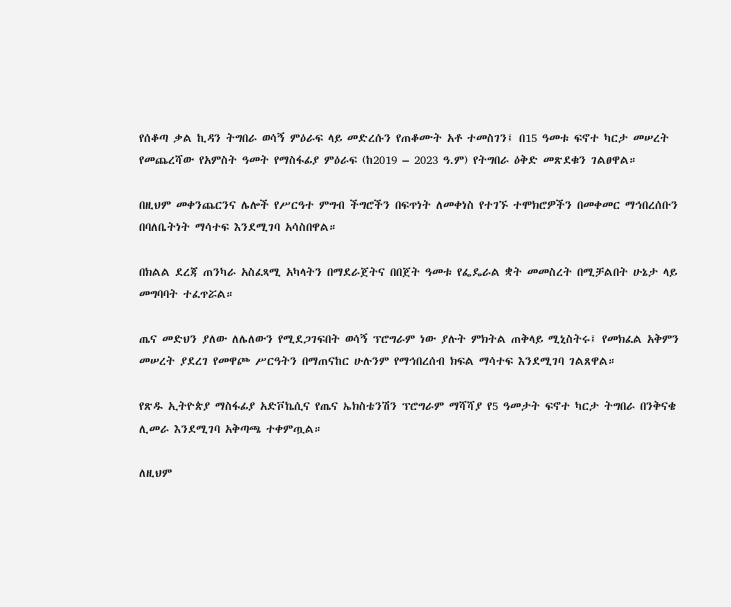የሰቆጣ ቃል ኪዳን ትግበራ ወሳኝ ምዕራፍ ላይ መድረሱን የጠቆሙት አቶ ተመስገን፤ በ15 ዓመቱ ፍኖተ ካርታ መሠረት የመጨረሻው የአምስት ዓመት የማስፋፊያ ምዕራፍ (ከ2019 – 2023 ዓ.ም) የትግበራ ዕቅድ መጽደቁን ገልፀዋል።

በዚህም መቀንጨርንና ሌሎች የሥርዓተ ምግብ ችግሮችን በፍጥነት ለመቀነስ የተገኙ ተሞክሮዎችን በመቀመር ማኅበረሰቡን በባለቤትነት ማሳተፍ እንደሚገባ አሳስበዋል።

በክልል ደረጃ ጠንካራ አስፈጻሚ አካላትን በማደራጀትና በበጀት ዓመቱ የፌዴራል ቋት መመስረት በሚቻልበት ሁኔታ ላይ መግባባት ተፈጥሯል።

ጤና መድህን ያለው ለሌለውን የሚደጋገፍበት ወሳኝ ፕሮግራም ነው ያሉት ምክትል ጠቅላይ ሚኒስትሩ፤ የመክፈል አቅምን መሠረት ያደረገ የመዋጮ ሥርዓትን በማጠናከር ሁሉንም የማኅበረሰብ ክፍል ማሳተፍ እንደሚገባ ገልጸዋል።

የጽዱ ኢትዮጵያ ማስፋፊያ አድቮኬሲና የጤና ኤክስቴንሽን ፕሮግራም ማሻሻያ የ5 ዓመታት ፍኖተ ካርታ ትግበራ በንቅናቄ ሊመራ እንደሚገባ አቅጣጫ ተቀምጧል።

ለዚህም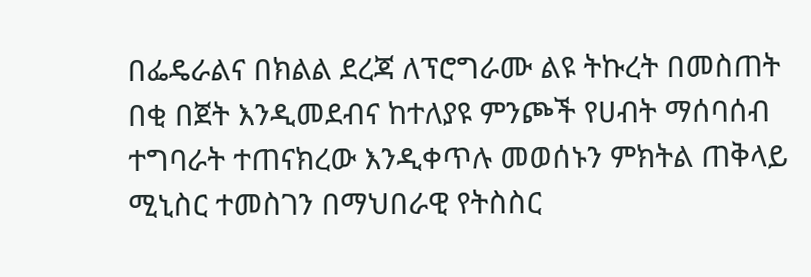በፌዴራልና በክልል ደረጃ ለፕሮግራሙ ልዩ ትኩረት በመስጠት በቂ በጀት እንዲመደብና ከተለያዩ ምንጮች የሀብት ማሰባሰብ ተግባራት ተጠናክረው እንዲቀጥሉ መወሰኑን ምክትል ጠቅላይ ሚኒስር ተመስገን በማህበራዊ የትስስር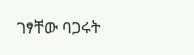ገፃቸው ባጋሩት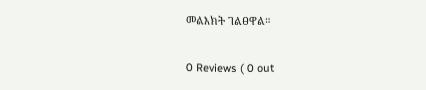መልእክት ገልፀዋል።

0 Reviews ( 0 out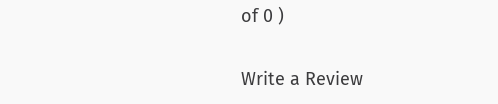of 0 )

Write a Review